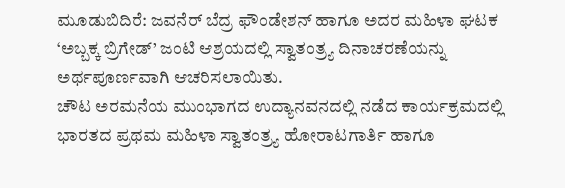ಮೂಡುಬಿದಿರೆ: ಜವನೆರ್ ಬೆದ್ರ ಫೌಂಡೇಶನ್ ಹಾಗೂ ಅದರ ಮಹಿಳಾ ಘಟಕ ‘ಅಬ್ಬಕ್ಕ ಬ್ರಿಗೇಡ್’ ಜಂಟಿ ಆಶ್ರಯದಲ್ಲಿ ಸ್ವಾತಂತ್ರ್ಯ ದಿನಾಚರಣೆಯನ್ನು ಅರ್ಥಪೂರ್ಣವಾಗಿ ಆಚರಿಸಲಾಯಿತು.
ಚೌಟ ಅರಮನೆಯ ಮುಂಭಾಗದ ಉದ್ಯಾನವನದಲ್ಲಿ ನಡೆದ ಕಾರ್ಯಕ್ರಮದಲ್ಲಿ ಭಾರತದ ಪ್ರಥಮ ಮಹಿಳಾ ಸ್ವಾತಂತ್ರ್ಯ ಹೋರಾಟಗಾರ್ತಿ ಹಾಗೂ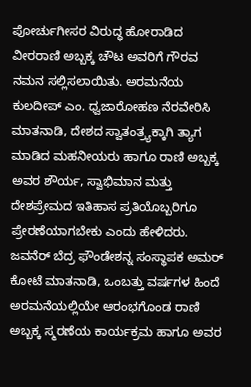ಪೋರ್ಚುಗೀಸರ ವಿರುದ್ಧ ಹೋರಾಡಿದ ವೀರರಾಣಿ ಅಬ್ಬಕ್ಕ ಚೌಟ ಅವರಿಗೆ ಗೌರವ ನಮನ ಸಲ್ಲಿಸಲಾಯಿತು. ಅರಮನೆಯ ಕುಲದೀಪ್ ಎಂ. ಧ್ವಜಾರೋಹಣ ನೆರವೇರಿಸಿ ಮಾತನಾಡಿ, ದೇಶದ ಸ್ವಾತಂತ್ರ್ಯಕ್ಕಾಗಿ ತ್ಯಾಗ ಮಾಡಿದ ಮಹನೀಯರು ಹಾಗೂ ರಾಣಿ ಅಬ್ಬಕ್ಕ ಅವರ ಶೌರ್ಯ, ಸ್ವಾಭಿಮಾನ ಮತ್ತು ದೇಶಪ್ರೇಮದ ಇತಿಹಾಸ ಪ್ರತಿಯೊಬ್ಬರಿಗೂ ಪ್ರೇರಣೆಯಾಗಬೇಕು ಎಂದು ಹೇಳಿದರು.
ಜವನೆರ್ ಬೆದ್ರ ಫೌಂಡೇಶನ್ನ ಸಂಸ್ಥಾಪಕ ಅಮರ್ ಕೋಟೆ ಮಾತನಾಡಿ, ಒಂಬತ್ತು ವರ್ಷಗಳ ಹಿಂದೆ ಅರಮನೆಯಲ್ಲಿಯೇ ಆರಂಭಗೊಂಡ ರಾಣಿ ಅಬ್ಬಕ್ಕ ಸ್ಮರಣೆಯ ಕಾರ್ಯಕ್ರಮ ಹಾಗೂ ಅವರ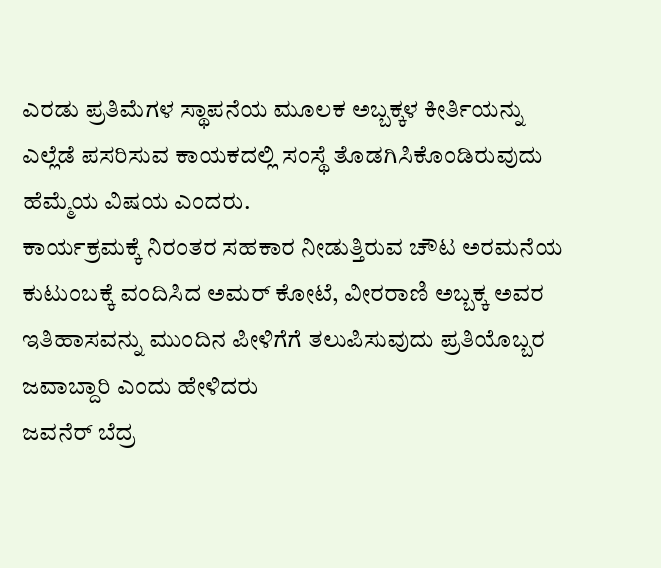ಎರಡು ಪ್ರತಿಮೆಗಳ ಸ್ಥಾಪನೆಯ ಮೂಲಕ ಅಬ್ಬಕ್ಕಳ ಕೀರ್ತಿಯನ್ನು ಎಲ್ಲೆಡೆ ಪಸರಿಸುವ ಕಾಯಕದಲ್ಲಿ ಸಂಸ್ಥೆ ತೊಡಗಿಸಿಕೊಂಡಿರುವುದು ಹೆಮ್ಮೆಯ ವಿಷಯ ಎಂದರು.
ಕಾರ್ಯಕ್ರಮಕ್ಕೆ ನಿರಂತರ ಸಹಕಾರ ನೀಡುತ್ತಿರುವ ಚೌಟ ಅರಮನೆಯ ಕುಟುಂಬಕ್ಕೆ ವಂದಿಸಿದ ಅಮರ್ ಕೋಟೆ, ವೀರರಾಣಿ ಅಬ್ಬಕ್ಕ ಅವರ ಇತಿಹಾಸವನ್ನು ಮುಂದಿನ ಪೀಳಿಗೆಗೆ ತಲುಪಿಸುವುದು ಪ್ರತಿಯೊಬ್ಬರ ಜವಾಬ್ದಾರಿ ಎಂದು ಹೇಳಿದರು
ಜವನೆರ್ ಬೆದ್ರ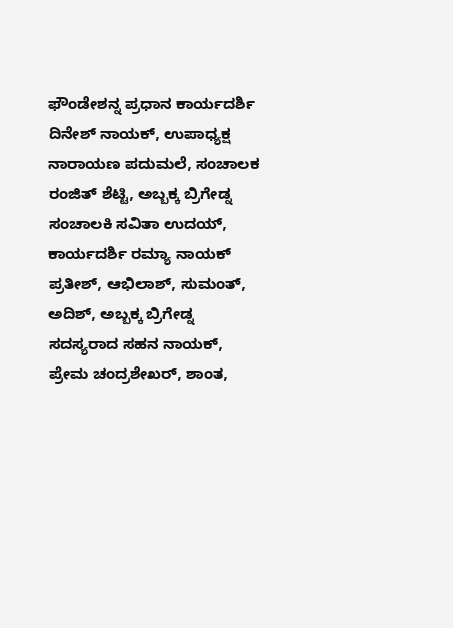ಫೌಂಡೇಶನ್ನ ಪ್ರಧಾನ ಕಾರ್ಯದರ್ಶಿ ದಿನೇಶ್ ನಾಯಕ್, ಉಪಾಧ್ಯಕ್ಷ ನಾರಾಯಣ ಪದುಮಲೆ, ಸಂಚಾಲಕ ರಂಜಿತ್ ಶೆಟ್ಟಿ, ಅಬ್ಬಕ್ಕ ಬ್ರಿಗೇಡ್ನ ಸಂಚಾಲಕಿ ಸವಿತಾ ಉದಯ್, ಕಾರ್ಯದರ್ಶಿ ರಮ್ಯಾ ನಾಯಕ್ ಪ್ರತೀಶ್, ಆಭಿಲಾಶ್, ಸುಮಂತ್, ಅದಿಶ್, ಅಬ್ಬಕ್ಕ ಬ್ರಿಗೇಡ್ನ ಸದಸ್ಯರಾದ ಸಹನ ನಾಯಕ್, ಪ್ರೇಮ ಚಂದ್ರಶೇಖರ್, ಶಾಂತ,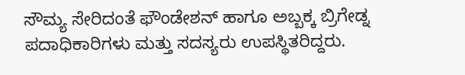ಸೌಮ್ಯ ಸೇರಿದಂತೆ ಫೌಂಡೇಶನ್ ಹಾಗೂ ಅಬ್ಬಕ್ಕ ಬ್ರಿಗೇಡ್ನ ಪದಾಧಿಕಾರಿಗಳು ಮತ್ತು ಸದಸ್ಯರು ಉಪಸ್ಥಿತರಿದ್ದರು.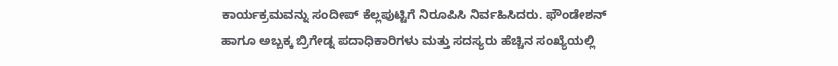ಕಾರ್ಯಕ್ರಮವನ್ನು ಸಂದೀಪ್ ಕೆಲ್ಲಪುಟ್ಟಿಗೆ ನಿರೂಪಿಸಿ ನಿರ್ವಹಿಸಿದರು. ಫೌಂಡೇಶನ್ ಹಾಗೂ ಅಬ್ಬಕ್ಕ ಬ್ರಿಗೇಡ್ನ ಪದಾಧಿಕಾರಿಗಳು ಮತ್ತು ಸದಸ್ಯರು ಹೆಚ್ಚಿನ ಸಂಖ್ಯೆಯಲ್ಲಿ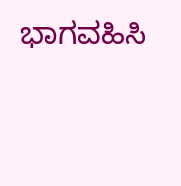ಭಾಗವಹಿಸಿ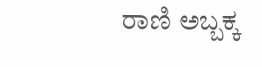ರಾಣಿ ಅಬ್ಬಕ್ಕ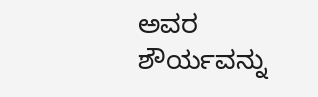ಅವರ ಶೌರ್ಯವನ್ನು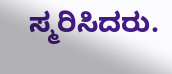ಸ್ಮರಿಸಿದರು.